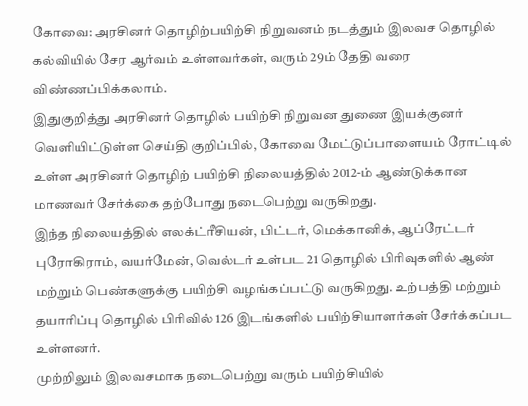கோவை: அரசினர் தொழிற்பயிற்சி நிறுவனம் நடத்தும் இலவச தொழில் கல்வியில் சேர ஆர்வம் உள்ளவர்கள், வரும் 29ம் தேதி வரை விண்ணப்பிக்கலாம்.
இதுகுறித்து அரசினர் தொழில் பயிற்சி நிறுவன துணை இயக்குனர் வெளியிட்டுள்ள செய்தி குறிப்பில், கோவை மேட்டுப்பாளையம் ரோட்டில் உள்ள அரசினர் தொழிற் பயிற்சி நிலையத்தில் 2012-ம் ஆண்டுக்கான மாணவர் சேர்க்கை தற்போது நடைபெற்று வருகிறது.
இந்த நிலையத்தில் எலக்ட்ரீசியன், பிட்டர், மெக்கானிக், ஆப்ரேட்டர் புரோகிராம், வயர்மேன், வெல்டர் உள்பட 21 தொழில் பிரிவுகளில் ஆண் மற்றும் பெண்களுக்கு பயிற்சி வழங்கப்பட்டு வருகிறது. உற்பத்தி மற்றும் தயாரிப்பு தொழில் பிரிவில் 126 இடங்களில் பயிற்சியாளர்கள் சேர்க்கப்பட உள்ளனர்.
முற்றிலும் இலவசமாக நடைபெற்று வரும் பயிற்சியில்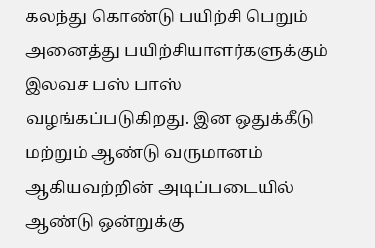கலந்து கொண்டு பயிற்சி பெறும் அனைத்து பயிற்சியாளர்களுக்கும் இலவச பஸ் பாஸ் வழங்கப்படுகிறது. இன ஒதுக்கீடு மற்றும் ஆண்டு வருமானம் ஆகியவற்றின் அடிப்படையில் ஆண்டு ஒன்றுக்கு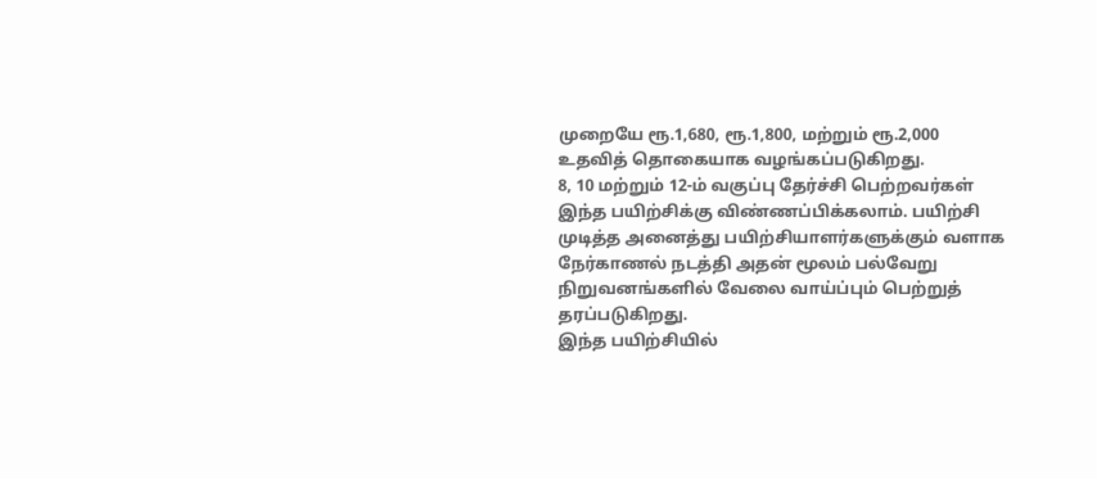முறையே ரூ.1,680, ரூ.1,800, மற்றும் ரூ.2,000 உதவித் தொகையாக வழங்கப்படுகிறது.
8, 10 மற்றும் 12-ம் வகுப்பு தேர்ச்சி பெற்றவர்கள் இந்த பயிற்சிக்கு விண்ணப்பிக்கலாம். பயிற்சி முடித்த அனைத்து பயிற்சியாளர்களுக்கும் வளாக நேர்காணல் நடத்தி அதன் மூலம் பல்வேறு நிறுவனங்களில் வேலை வாய்ப்பும் பெற்றுத் தரப்படுகிறது.
இந்த பயிற்சியில்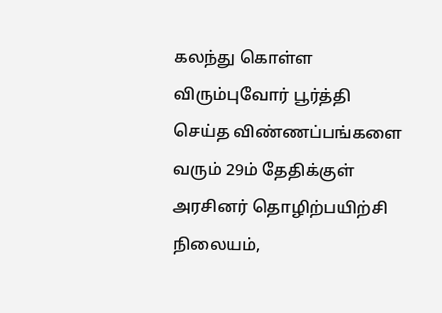கலந்து கொள்ள விரும்புவோர் பூர்த்தி செய்த விண்ணப்பங்களை வரும் 29ம் தேதிக்குள் அரசினர் தொழிற்பயிற்சி நிலையம்,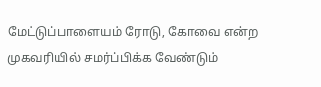மேட்டுப்பாளையம் ரோடு, கோவை என்ற முகவரியில் சமர்ப்பிக்க வேண்டும்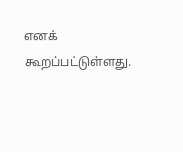எனக் கூறப்பட்டுள்ளது.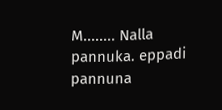M........ Nalla pannuka. eppadi pannuna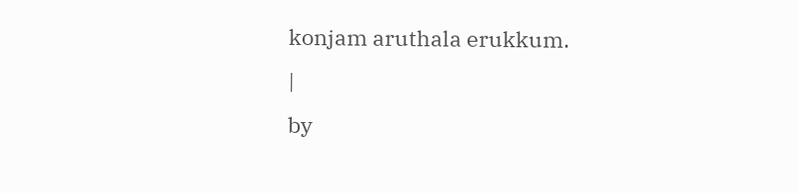konjam aruthala erukkum.
|
by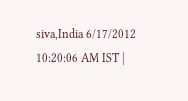siva,India 6/17/2012 10:20:06 AM IST |